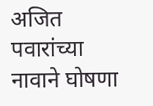अजित पवारांच्या नावाने घोषणा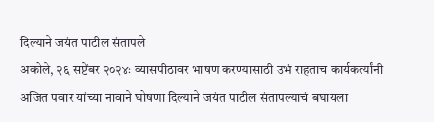दिल्याने जयंत पाटील संतापले
अकोले, २६ सप्टेंबर २०२४ः व्यासपीठावर भाषण करण्यासाठी उभं राहताच कार्यकर्त्यांनी अजित पवार यांच्या नावाने घोषणा दिल्याने जयंत पाटील संतापल्याचं बघायला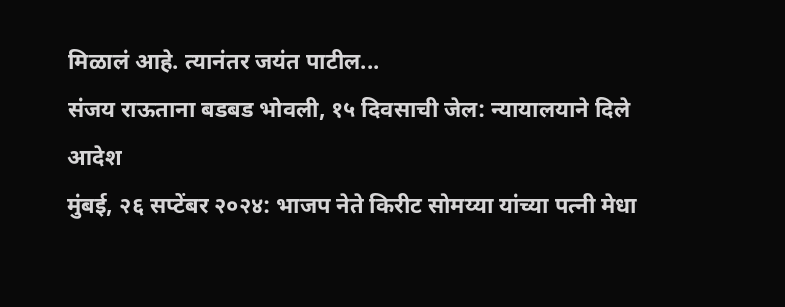मिळालं आहे. त्यानंतर जयंत पाटील...
संजय राऊताना बडबड भोवली, १५ दिवसाची जेल: न्यायालयाने दिले आदेश
मुंबई, २६ सप्टेंबर २०२४: भाजप नेते किरीट सोमय्या यांच्या पत्नी मेधा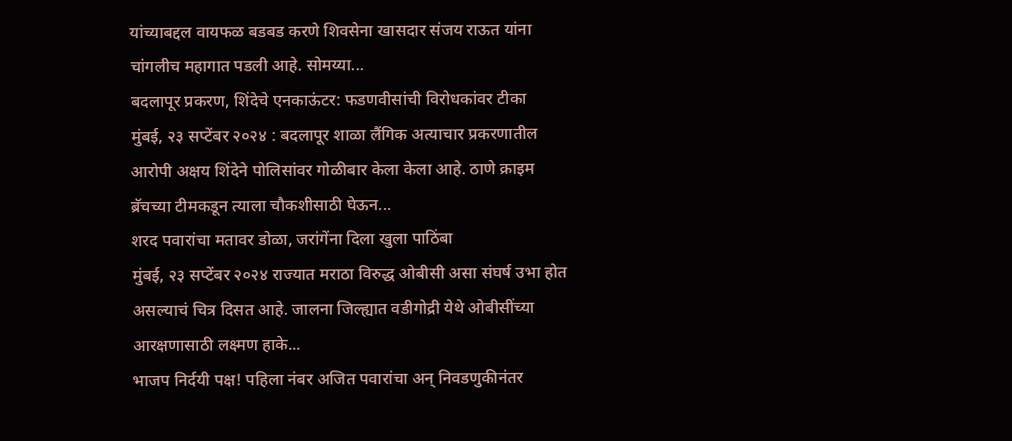यांच्याबद्दल वायफळ बडबड करणे शिवसेना खासदार संजय राऊत यांना चांगलीच महागात पडली आहे. सोमय्या...
बदलापूर प्रकरण, शिंदेचे एनकाऊंटर: फडणवीसांची विरोधकांवर टीका
मुंबई, २३ सप्टेंबर २०२४ : बदलापूर शाळा लैंगिक अत्याचार प्रकरणातील आरोपी अक्षय शिंदेने पोलिसांवर गोळीबार केला केला आहे. ठाणे क्राइम ब्रॅचच्या टीमकडून त्याला चौकशीसाठी घेऊन...
शरद पवारांचा मतावर डोळा, जरांगेंना दिला खुला पाठिंबा
मुंबई, २३ सप्टेंबर २०२४ राज्यात मराठा विरुद्ध ओबीसी असा संघर्ष उभा होत असल्याचं चित्र दिसत आहे. जालना जिल्ह्यात वडीगोद्री येथे ओबीसींच्या आरक्षणासाठी लक्ष्मण हाके...
भाजप निर्दयी पक्ष! पहिला नंबर अजित पवारांचा अन् निवडणुकीनंतर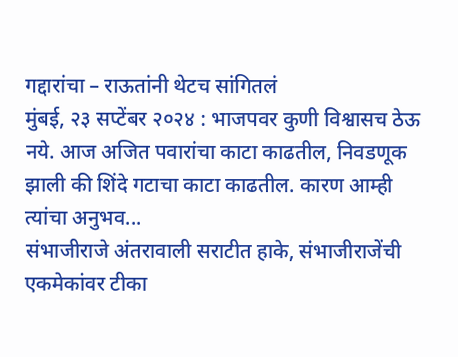गद्दारांचा – राऊतांनी थेटच सांगितलं
मुंबई, २३ सप्टेंबर २०२४ : भाजपवर कुणी विश्वासच ठेऊ नये. आज अजित पवारांचा काटा काढतील, निवडणूक झाली की शिंदे गटाचा काटा काढतील. कारण आम्ही त्यांचा अनुभव...
संभाजीराजे अंतरावाली सराटीत हाके, संभाजीराजेंची एकमेकांवर टीका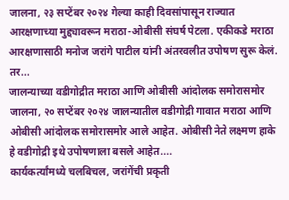जालना, २३ सप्टेंबर २०२४ गेल्या काही दिवसांपासून राज्यात आरक्षणाच्या मुद्द्यावरून मराठा-ओबीसी संघर्ष पेटला. एकीकडे मराठा आरक्षणासाठी मनोज जरांगे पाटील यांनी अंतरवलीत उपोषण सुरू केलं. तर...
जालन्याच्या वडीगोद्रीत मराठा आणि ओबीसी आंदोलक समोरासमोर
जालना, २० सप्टेंबर २०२४ जालन्यातील वडीगोद्री गावात मराठा आणि ओबीसी आंदोलक समोरासमोर आले आहेत. ओबीसी नेते लक्ष्मण हाके हे वडीगोद्री इथे उपोषणाला बसले आहेत....
कार्यकर्त्यांमध्ये चलबिचल, जरांगेंची प्रकृती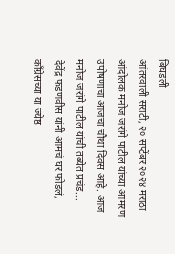बिघडली
आंतरवाली सराटी, २० सप्टेंबर २०२४ मराठा आंदोलक मनोज जरांगे पाटील यांच्या आमरण उपोषणाचा आजचा चौथा दिवस आहे. आज मनोज जरांगे पाटील यांची तब्येत प्रचंड...
देवेंद्र फडणवीस यांनी आमचं घर फोडलं, काँग्रेसच्या या ज्येष्ठ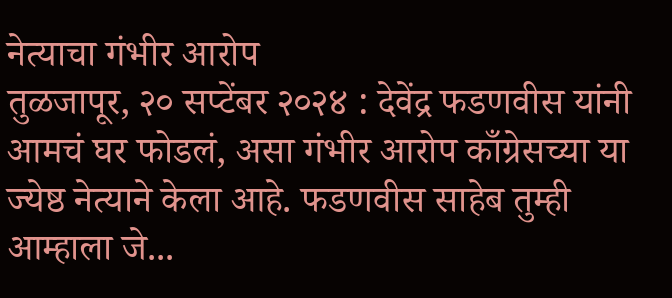नेत्याचा गंभीर आरोप
तुळजापूर, २० सप्टेंबर २०२४ : देवेंद्र फडणवीस यांनी आमचं घर फोडलं, असा गंभीर आरोप काँग्रेसच्या या ज्येष्ठ नेत्याने केला आहे. फडणवीस साहेब तुम्ही आम्हाला जे...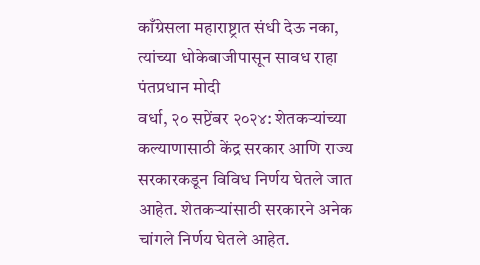काँग्रेसला महाराष्ट्रात संधी देऊ नका, त्यांच्या धोकेबाजीपासून सावध राहा पंतप्रधान मोदी
वर्धा, २० सप्टेंबर २०२४: शेतकऱ्यांच्या कल्याणासाठी केंद्र सरकार आणि राज्य सरकारकडून विविध निर्णय घेतले जात आहेत. शेतकऱ्यांसाठी सरकारने अनेक चांगले निर्णय घेतले आहेत.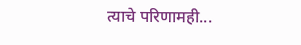त्याचे परिणामही...